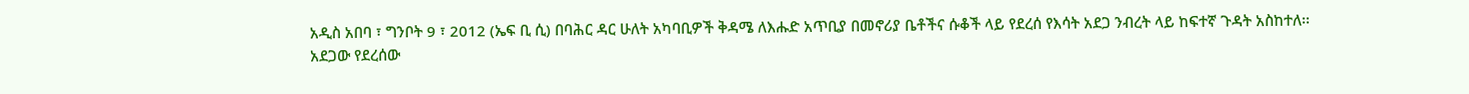አዲስ አበባ ፣ ግንቦት 9 ፣ 2012 (ኤፍ ቢ ሲ) በባሕር ዳር ሁለት አካባቢዎች ቅዳሜ ለእሑድ አጥቢያ በመኖሪያ ቤቶችና ሱቆች ላይ የደረሰ የእሳት አደጋ ንብረት ላይ ከፍተኛ ጉዳት አስከተለ፡፡
አደጋው የደረሰው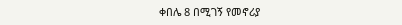ቀበሌ 8 በሚገኝ የመኖሪያ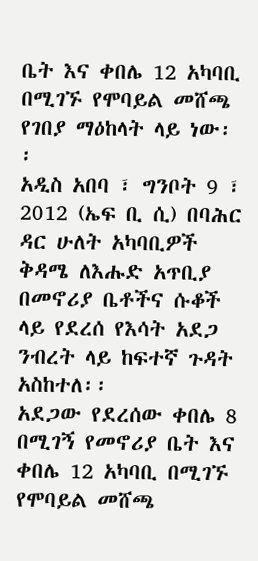ቤት እና ቀበሌ 12 አካባቢ በሚገኙ የሞባይል መሸጫ የገበያ ማዕከላት ላይ ነው፡፡
አዲስ አበባ ፣ ግንቦት 9 ፣ 2012 (ኤፍ ቢ ሲ) በባሕር ዳር ሁለት አካባቢዎች ቅዳሜ ለእሑድ አጥቢያ በመኖሪያ ቤቶችና ሱቆች ላይ የደረሰ የእሳት አደጋ ንብረት ላይ ከፍተኛ ጉዳት አስከተለ፡፡
አደጋው የደረሰው ቀበሌ 8 በሚገኝ የመኖሪያ ቤት እና ቀበሌ 12 አካባቢ በሚገኙ የሞባይል መሸጫ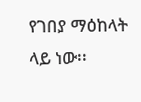የገበያ ማዕከላት ላይ ነው፡፡